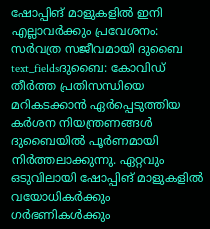ഷോപ്പിങ് മാളുകളിൽ ഇനി എല്ലാവർക്കും പ്രവേശനം: സർവത്ര സജീവമായി ദുബൈ
text_fieldsദുബൈ: കോവിഡ് തീർത്ത പ്രതിസന്ധിയെ മറികടക്കാൻ ഏർപ്പെടുത്തിയ കർശന നിയന്ത്രണങ്ങൾ ദുബൈയിൽ പൂർണമായി നിർത്തലാക്കുന്നു. ഏറ്റവും ഒടുവിലായി ഷോപ്പിങ് മാളുകളിൽ വയോധികർക്കും ഗർഭണികൾക്കും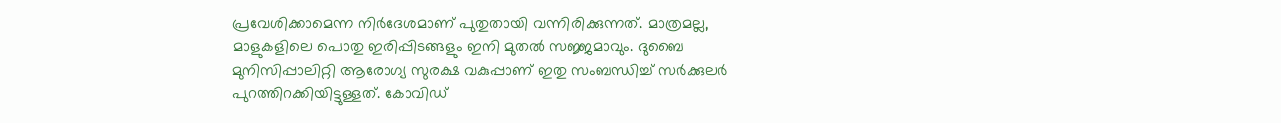പ്രവേശിക്കാമെന്ന നിർദേശമാണ് പുതുതായി വന്നിരിക്കുന്നത്. മാത്രമല്ല, മാളുകളിലെ പൊതു ഇരിപ്പിടങ്ങളും ഇനി മുതൽ സജ്ജമാവും. ദുബൈ മുനിസിപ്പാലിറ്റി ആരോഗ്യ സുരക്ഷ വകുപ്പാണ് ഇതു സംബന്ധിച്ച് സർക്കുലർ പുറത്തിറക്കിയിട്ടുള്ളത്. കോവിഡ്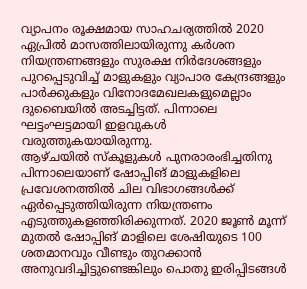വ്യാപനം രൂക്ഷമായ സാഹചര്യത്തിൽ 2020 ഏപ്രിൽ മാസത്തിലായിരുന്നു കർശന നിയന്ത്രണങ്ങളും സുരക്ഷ നിർദേശങ്ങളും പുറപ്പെടുവിച്ച് മാളുകളും വ്യാപാര കേന്ദ്രങ്ങളും പാർക്കുകളും വിനോദമേഖലകളുമെല്ലാം ദുബൈയിൽ അടച്ചിട്ടത്. പിന്നാലെ ഘട്ടംഘട്ടമായി ഇളവുകൾ വരുത്തുകയായിരുന്നു.
ആഴ്ചയിൽ സ്കൂളുകൾ പുനരാരംഭിച്ചതിനു പിന്നാലെയാണ് ഷോപ്പിങ് മാളുകളിലെ പ്രവേശനത്തിൽ ചില വിഭാഗങ്ങൾക്ക് ഏർപ്പെടുത്തിയിരുന്ന നിയന്ത്രണം എടുത്തുകളഞ്ഞിരിക്കുന്നത്. 2020 ജൂൺ മൂന്ന് മുതൽ ഷോപ്പിങ് മാളിലെ ശേഷിയുടെ 100 ശതമാനവും വീണ്ടും തുറക്കാൻ അനുവദിച്ചിട്ടുണ്ടെങ്കിലും പൊതു ഇരിപ്പിടങ്ങൾ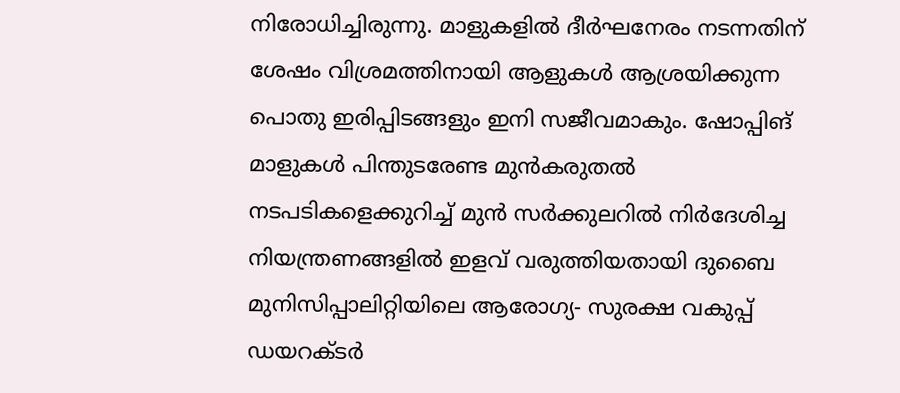നിരോധിച്ചിരുന്നു. മാളുകളിൽ ദീർഘനേരം നടന്നതിന് ശേഷം വിശ്രമത്തിനായി ആളുകൾ ആശ്രയിക്കുന്ന പൊതു ഇരിപ്പിടങ്ങളും ഇനി സജീവമാകും. ഷോപ്പിങ് മാളുകൾ പിന്തുടരേണ്ട മുൻകരുതൽ നടപടികളെക്കുറിച്ച് മുൻ സർക്കുലറിൽ നിർദേശിച്ച നിയന്ത്രണങ്ങളിൽ ഇളവ് വരുത്തിയതായി ദുബൈ മുനിസിപ്പാലിറ്റിയിലെ ആരോഗ്യ- സുരക്ഷ വകുപ്പ് ഡയറക്ടർ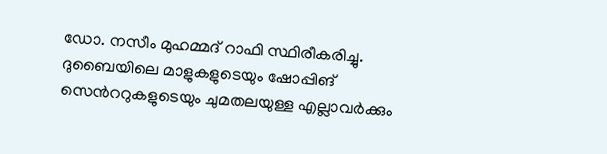ഡോ. നസീം മുഹമ്മദ് റാഫി സ്ഥിരീകരിച്ചു. ദുബൈയിലെ മാളുകളുടെയും ഷോപ്പിങ് സെൻററുകളുടെയും ചുമതലയുള്ള എല്ലാവർക്കും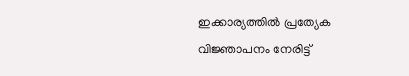ഇക്കാര്യത്തിൽ പ്രത്യേക വിജ്ഞാപനം നേരിട്ട്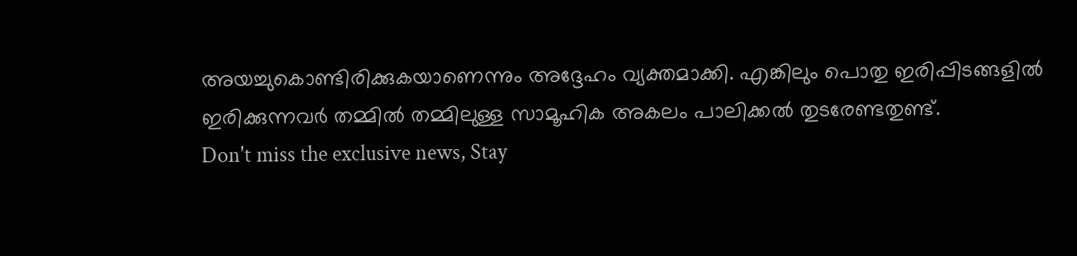അയച്ചുകൊണ്ടിരിക്കുകയാണെന്നും അദ്ദേഹം വ്യക്തമാക്കി. എങ്കിലും പൊതു ഇരിപ്പിടങ്ങളിൽ ഇരിക്കുന്നവർ തമ്മിൽ തമ്മിലുള്ള സാമൂഹിക അകലം പാലിക്കൽ തുടരേണ്ടതുണ്ട്.
Don't miss the exclusive news, Stay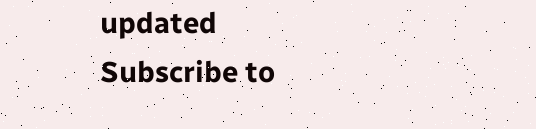updated
Subscribe to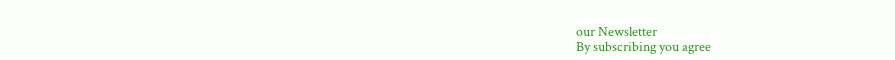our Newsletter
By subscribing you agree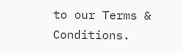to our Terms & Conditions.